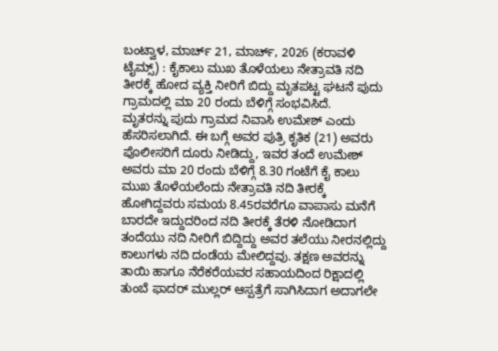ಬಂಟ್ವಾಳ, ಮಾರ್ಚ್ 21, ಮಾರ್ಚ್, 2026 (ಕರಾವಳಿ ಟೈಮ್ಸ್) : ಕೈಕಾಲು ಮುಖ ತೊಳೆಯಲು ನೇತ್ರಾವತಿ ನದಿ ತೀರಕ್ಕೆ ಹೋದ ವ್ಯಕ್ತಿ ನೀರಿಗೆ ಬಿದ್ದು ಮೃತಪಟ್ಟ ಘಟನೆ ಪುದು ಗ್ರಾಮದಲ್ಲಿ ಮಾ 20 ರಂದು ಬೆಳಿಗ್ಗೆ ಸಂಭವಿಸಿದೆ.
ಮೃತರನ್ನು ಪುದು ಗ್ರಾಮದ ನಿವಾಸಿ ಉಮೇಶ್ ಎಂದು ಹೆಸರಿಸಲಾಗಿದೆ. ಈ ಬಗ್ಗೆ ಅವರ ಪುತ್ರಿ ಕೃತಿಕ (21) ಅವರು ಪೊಲೀಸರಿಗೆ ದೂರು ನೀಡಿದ್ದು, ಇವರ ತಂದೆ ಉಮೇಶ್ ಅವರು ಮಾ 20 ರಂದು ಬೆಳಿಗ್ಗೆ 8.30 ಗಂಟೆಗೆ ಕೈ ಕಾಲು ಮುಖ ತೊಳೆಯಲೆಂದು ನೇತ್ರಾವತಿ ನದಿ ತೀರಕ್ಕೆ ಹೋಗಿದ್ದವರು ಸಮಯ 8.45ರವರೆಗೂ ವಾಪಾಸು ಮನೆಗೆ ಬಾರದೇ ಇದ್ದುದರಿಂದ ನದಿ ತೀರಕ್ಕೆ ತೆರಳಿ ನೋಡಿದಾಗ ತಂದೆಯು ನದಿ ನೀರಿಗೆ ಬಿದ್ದಿದ್ದು ಅವರ ತಲೆಯು ನೀರನಲ್ಲಿದ್ದು ಕಾಲುಗಳು ನದಿ ದಂಡೆಯ ಮೇಲಿದ್ದವು. ತಕ್ಷಣ ಅವರನ್ನು ತಾಯಿ ಹಾಗೂ ನೆರೆಕರೆಯವರ ಸಹಾಯದಿಂದ ರಿಕ್ಷಾದಲ್ಲಿ ತುಂಬೆ ಫಾದರ್ ಮುಲ್ಲರ್ ಆಸ್ಪತ್ರೆಗೆ ಸಾಗಿಸಿದಾಗ ಅದಾಗಲೇ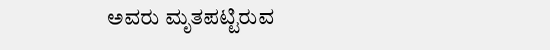ಅವರು ಮೃತಪಟ್ಟಿರುವ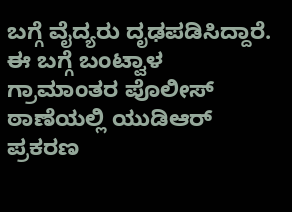ಬಗ್ಗೆ ವೈದ್ಯರು ದೃಢಪಡಿಸಿದ್ದಾರೆ. ಈ ಬಗ್ಗೆ ಬಂಟ್ವಾಳ ಗ್ರಾಮಾಂತರ ಪೊಲೀಸ್ ಠಾಣೆಯಲ್ಲಿ ಯುಡಿಆರ್ ಪ್ರಕರಣ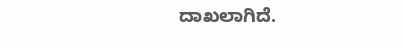ದಾಖಲಾಗಿದೆ.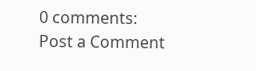0 comments:
Post a Comment